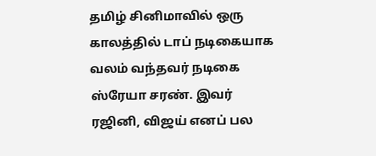தமிழ் சினிமாவில் ஒரு காலத்தில் டாப் நடிகையாக வலம் வந்தவர் நடிகை ஸ்ரேயா சரண். இவர் ரஜினி, விஜய் எனப் பல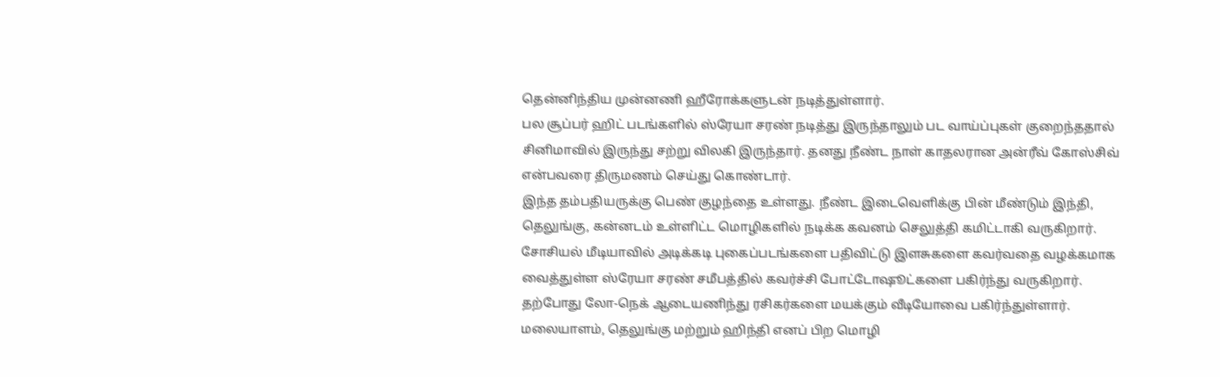தென்னிந்திய முன்னணி ஹீரோக்களுடன் நடித்துள்ளார்.
பல சூப்பர் ஹிட் படங்களில் ஸ்ரேயா சரண் நடித்து இருந்தாலும் பட வாய்ப்புகள் குறைந்ததால் சினிமாவில் இருந்து சற்று விலகி இருந்தார். தனது நீண்ட நாள் காதலரான அன்ரீவ் கோஸ்சிவ் என்பவரை திருமணம் செய்து கொண்டார்.
இந்த தம்பதியருக்கு பெண் குழந்தை உள்ளது. நீண்ட இடைவெளிக்கு பின் மீண்டும் இந்தி, தெலுங்கு, கன்னடம் உள்ளிட்ட மொழிகளில் நடிக்க கவனம் செலுத்தி கமிட்டாகி வருகிறார்.
சோசியல் மீடியாவில் அடிக்கடி புகைப்படங்களை பதிவிட்டு இளசுகளை கவர்வதை வழக்கமாக வைத்துள்ள ஸ்ரேயா சரண் சமீபத்தில் கவர்ச்சி போட்டோஷூட்களை பகிர்ந்து வருகிறார். தற்போது லோ-நெக் ஆடையணிந்து ரசிகர்களை மயக்கும் வீடியோவை பகிர்ந்துள்ளார்.
மலையாளம், தெலுங்கு மற்றும் ஹிந்தி எனப் பிற மொழி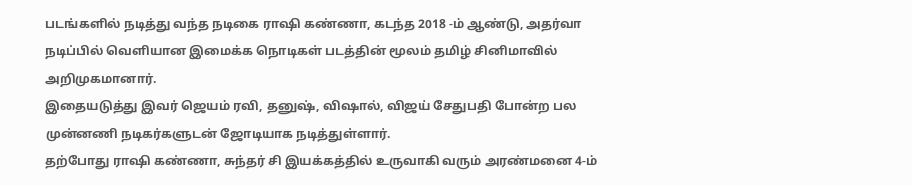படங்களில் நடித்து வந்த நடிகை ராஷி கண்ணா, கடந்த 2018 -ம் ஆண்டு, அதர்வா நடிப்பில் வெளியான இமைக்க நொடிகள் படத்தின் மூலம் தமிழ் சினிமாவில் அறிமுகமானார்.
இதையடுத்து இவர் ஜெயம் ரவி, தனுஷ், விஷால், விஜய் சேதுபதி போன்ற பல முன்னணி நடிகர்களுடன் ஜோடியாக நடித்துள்ளார்.
தற்போது ராஷி கண்ணா, சுந்தர் சி இயக்கத்தில் உருவாகி வரும் அரண்மனை 4-ம்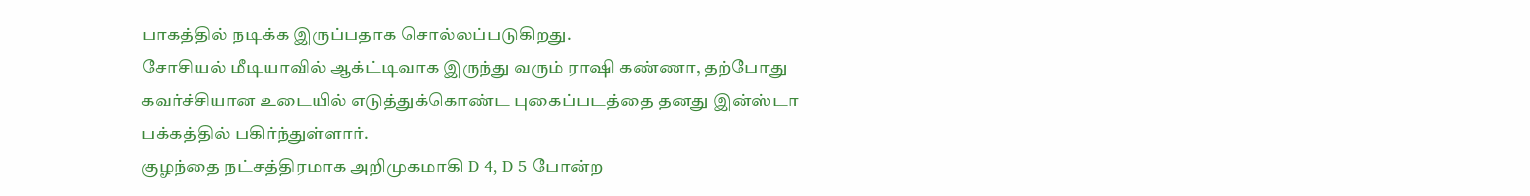பாகத்தில் நடிக்க இருப்பதாக சொல்லப்படுகிறது.
சோசியல் மீடியாவில் ஆக்ட்டிவாக இருந்து வரும் ராஷி கண்ணா, தற்போது கவர்ச்சியான உடையில் எடுத்துக்கொண்ட புகைப்படத்தை தனது இன்ஸ்டா பக்கத்தில் பகிர்ந்துள்ளார்.
குழந்தை நட்சத்திரமாக அறிமுகமாகி D 4, D 5 போன்ற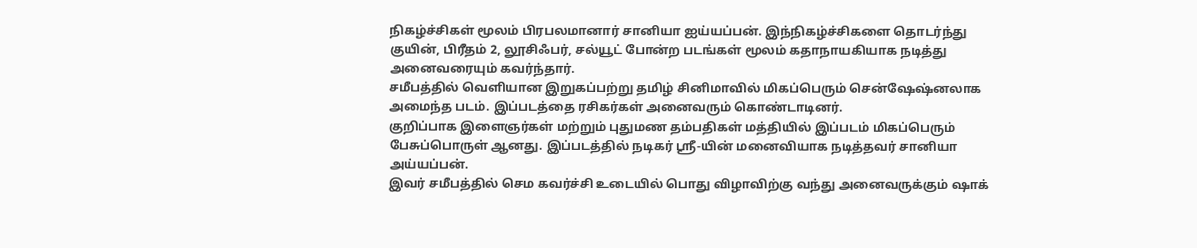நிகழ்ச்சிகள் மூலம் பிரபலமானார் சானியா ஐய்யப்பன். இந்நிகழ்ச்சிகளை தொடர்ந்து குயின், பிரீதம் 2, லூசிஃபர், சல்யூட் போன்ற படங்கள் மூலம் கதாநாயகியாக நடித்து அனைவரையும் கவர்ந்தார்.
சமீபத்தில் வெளியான இறுகப்பற்று தமிழ் சினிமாவில் மிகப்பெரும் சென்ஷேஷ்னலாக அமைந்த படம். இப்படத்தை ரசிகர்கள் அனைவரும் கொண்டாடினர்.
குறிப்பாக இளைஞர்கள் மற்றும் புதுமண தம்பதிகள் மத்தியில் இப்படம் மிகப்பெரும் பேசுப்பொருள் ஆனது. இப்படத்தில் நடிகர் ஸ்ரீ-யின் மனைவியாக நடித்தவர் சானியா அய்யப்பன்.
இவர் சமீபத்தில் செம கவர்ச்சி உடையில் பொது விழாவிற்கு வந்து அனைவருக்கும் ஷாக்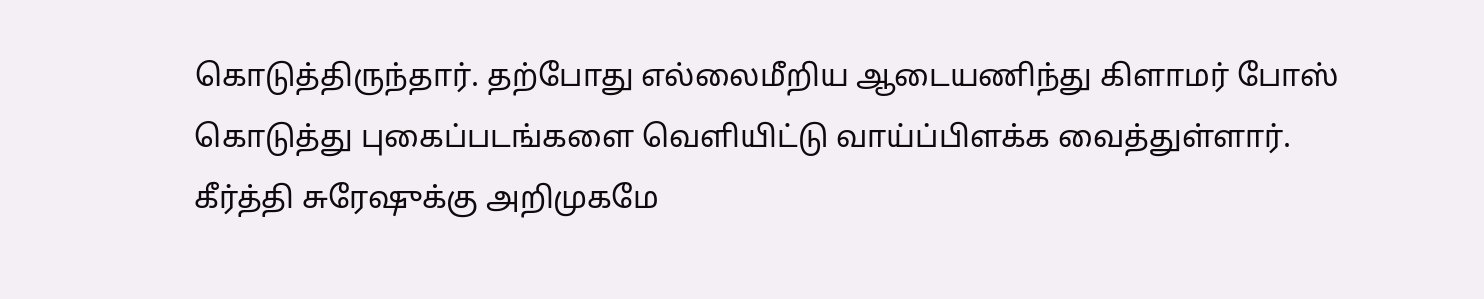கொடுத்திருந்தார். தற்போது எல்லைமீறிய ஆடையணிந்து கிளாமர் போஸ் கொடுத்து புகைப்படங்களை வெளியிட்டு வாய்ப்பிளக்க வைத்துள்ளார்.
கீர்த்தி சுரேஷுக்கு அறிமுகமே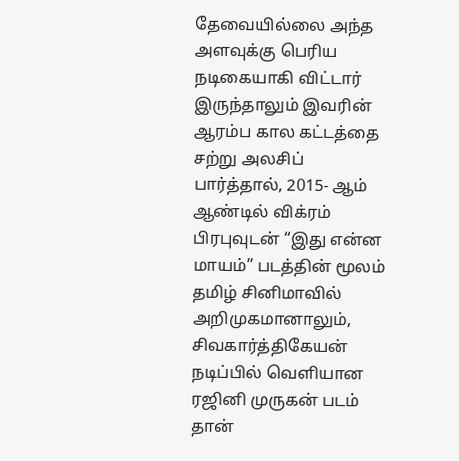தேவையில்லை அந்த அளவுக்கு பெரிய நடிகையாகி விட்டார் இருந்தாலும் இவரின் ஆரம்ப கால கட்டத்தை சற்று அலசிப் பார்த்தால், 2015- ஆம் ஆண்டில் விக்ரம் பிரபுவுடன் “இது என்ன மாயம்” படத்தின் மூலம் தமிழ் சினிமாவில் அறிமுகமானாலும், சிவகார்த்திகேயன் நடிப்பில் வெளியான ரஜினி முருகன் படம் தான்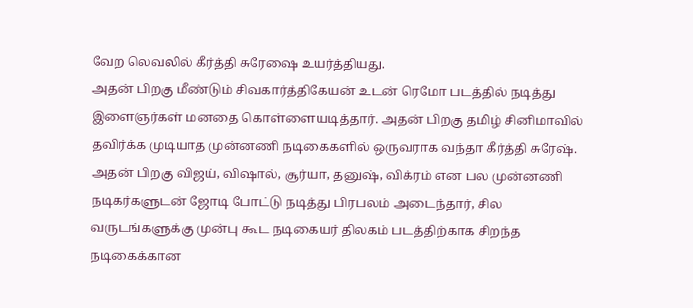வேற லெவலில் கீர்த்தி சுரேஷை உயர்த்தியது.
அதன் பிறகு மீண்டும் சிவகார்த்திகேயன் உடன் ரெமோ படத்தில் நடித்து இளைஞர்கள் மனதை கொள்ளையடித்தார். அதன் பிறகு தமிழ் சினிமாவில் தவிர்க்க முடியாத முன்னணி நடிகைகளில் ஒருவராக வந்தா கீர்த்தி சுரேஷ். அதன் பிறகு விஜய், விஷால், சூர்யா, தனுஷ், விக்ரம் என பல முன்னணி நடிகர்களுடன் ஜோடி போட்டு நடித்து பிரபலம் அடைந்தார், சில வருடங்களுக்கு முன்பு கூட நடிகையர் திலகம் படத்திற்காக சிறந்த நடிகைக்கான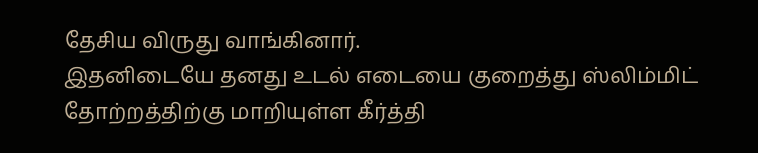தேசிய விருது வாங்கினார்.
இதனிடையே தனது உடல் எடையை குறைத்து ஸ்லிம்மிட் தோற்றத்திற்கு மாறியுள்ள கீர்த்தி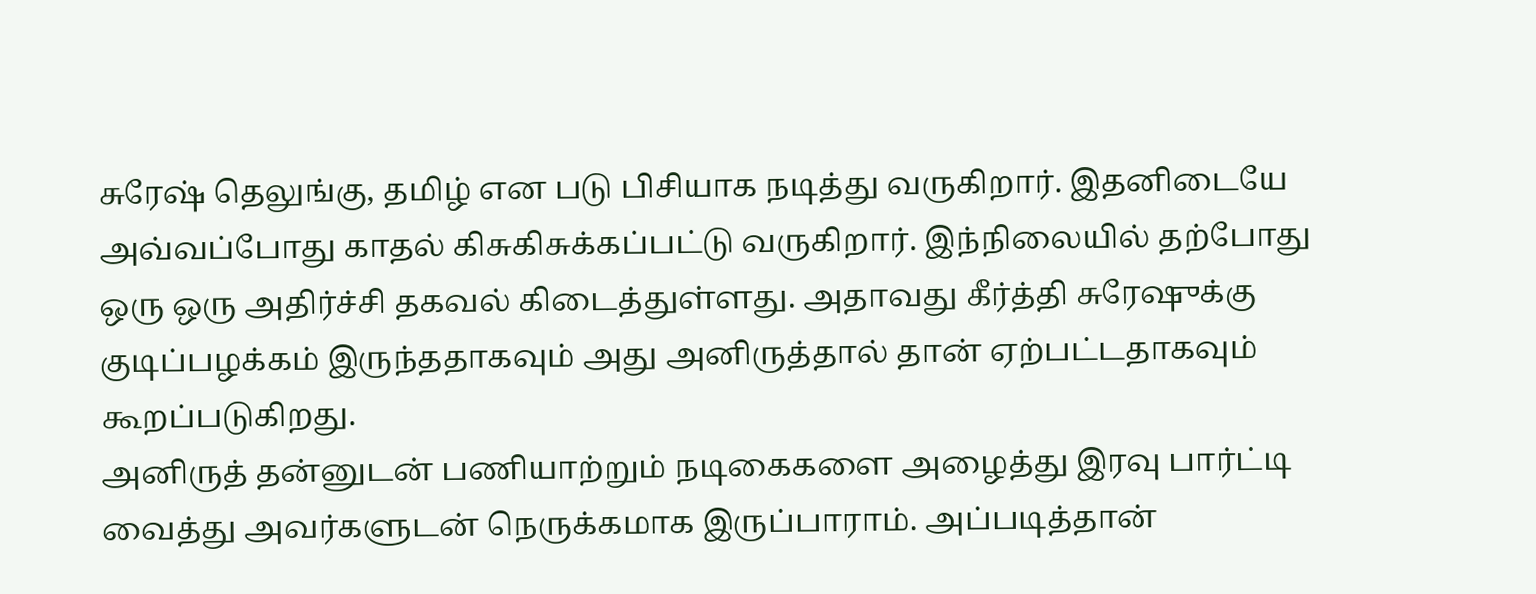சுரேஷ் தெலுங்கு, தமிழ் என படு பிசியாக நடித்து வருகிறார். இதனிடையே அவ்வப்போது காதல் கிசுகிசுக்கப்பட்டு வருகிறார். இந்நிலையில் தற்போது ஒரு ஒரு அதிர்ச்சி தகவல் கிடைத்துள்ளது. அதாவது கீர்த்தி சுரேஷுக்கு குடிப்பழக்கம் இருந்ததாகவும் அது அனிருத்தால் தான் ஏற்பட்டதாகவும் கூறப்படுகிறது.
அனிருத் தன்னுடன் பணியாற்றும் நடிகைகளை அழைத்து இரவு பார்ட்டி வைத்து அவர்களுடன் நெருக்கமாக இருப்பாராம். அப்படித்தான்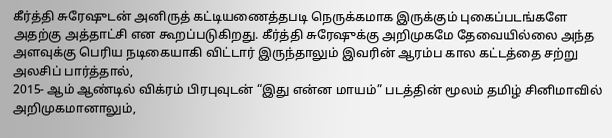கீர்த்தி சுரேஷுடன் அனிருத் கட்டியணைத்தபடி நெருக்கமாக இருக்கும் புகைப்படங்களே அதற்கு அத்தாட்சி என கூறப்படுகிறது. கீர்த்தி சுரேஷுக்கு அறிமுகமே தேவையில்லை அந்த அளவுக்கு பெரிய நடிகையாகி விட்டார் இருந்தாலும் இவரின் ஆரம்ப கால கட்டத்தை சற்று அலசிப் பார்த்தால்,
2015- ஆம் ஆண்டில் விக்ரம் பிரபுவுடன் “இது என்ன மாயம்” படத்தின் மூலம் தமிழ் சினிமாவில் அறிமுகமானாலும்,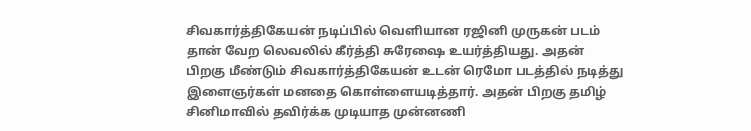சிவகார்த்திகேயன் நடிப்பில் வெளியான ரஜினி முருகன் படம் தான் வேற லெவலில் கீர்த்தி சுரேஷை உயர்த்தியது. அதன் பிறகு மீண்டும் சிவகார்த்திகேயன் உடன் ரெமோ படத்தில் நடித்து இளைஞர்கள் மனதை கொள்ளையடித்தார். அதன் பிறகு தமிழ் சினிமாவில் தவிர்க்க முடியாத முன்னணி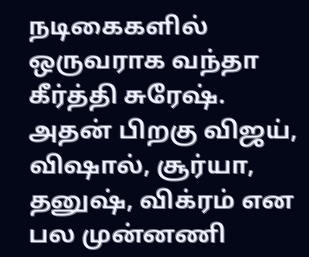நடிகைகளில் ஒருவராக வந்தா கீர்த்தி சுரேஷ்.
அதன் பிறகு விஜய், விஷால், சூர்யா, தனுஷ், விக்ரம் என பல முன்னணி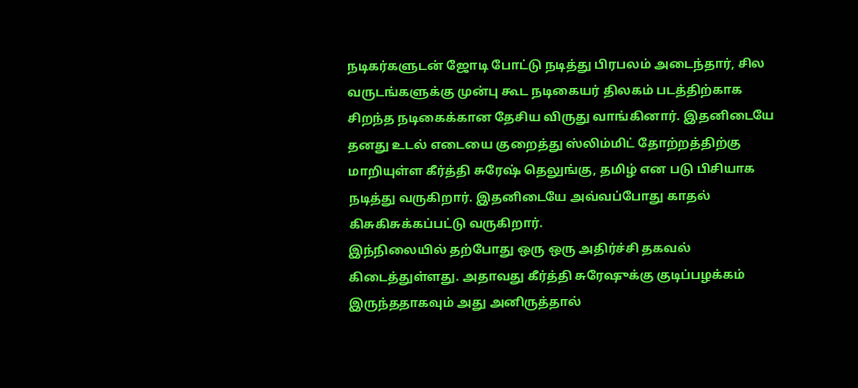நடிகர்களுடன் ஜோடி போட்டு நடித்து பிரபலம் அடைந்தார், சில வருடங்களுக்கு முன்பு கூட நடிகையர் திலகம் படத்திற்காக சிறந்த நடிகைக்கான தேசிய விருது வாங்கினார். இதனிடையே தனது உடல் எடையை குறைத்து ஸ்லிம்மிட் தோற்றத்திற்கு மாறியுள்ள கீர்த்தி சுரேஷ் தெலுங்கு, தமிழ் என படு பிசியாக நடித்து வருகிறார். இதனிடையே அவ்வப்போது காதல் கிசுகிசுக்கப்பட்டு வருகிறார்.
இந்நிலையில் தற்போது ஒரு ஒரு அதிர்ச்சி தகவல் கிடைத்துள்ளது. அதாவது கீர்த்தி சுரேஷுக்கு குடிப்பழக்கம் இருந்ததாகவும் அது அனிருத்தால்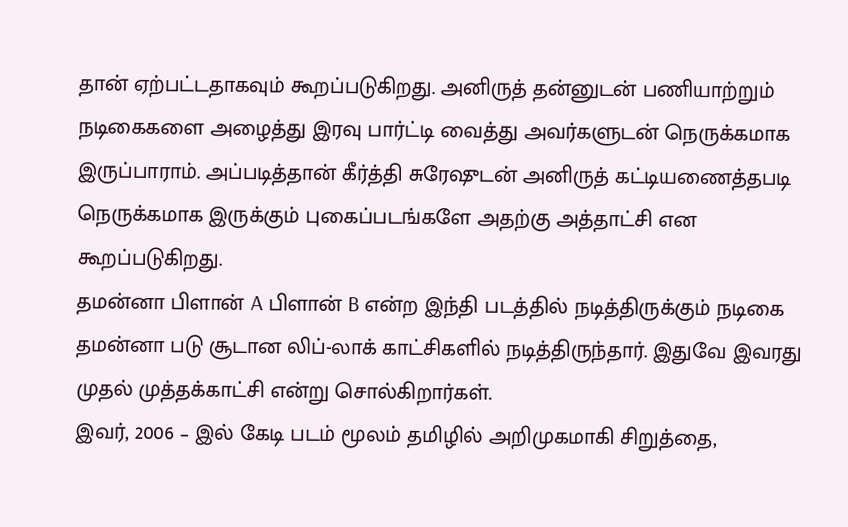தான் ஏற்பட்டதாகவும் கூறப்படுகிறது. அனிருத் தன்னுடன் பணியாற்றும் நடிகைகளை அழைத்து இரவு பார்ட்டி வைத்து அவர்களுடன் நெருக்கமாக இருப்பாராம். அப்படித்தான் கீர்த்தி சுரேஷுடன் அனிருத் கட்டியணைத்தபடி நெருக்கமாக இருக்கும் புகைப்படங்களே அதற்கு அத்தாட்சி என கூறப்படுகிறது.
தமன்னா பிளான் A பிளான் B என்ற இந்தி படத்தில் நடித்திருக்கும் நடிகை தமன்னா படு சூடான லிப்-லாக் காட்சிகளில் நடித்திருந்தார். இதுவே இவரது முதல் முத்தக்காட்சி என்று சொல்கிறார்கள்.
இவர், 2006 – இல் கேடி படம் மூலம் தமிழில் அறிமுகமாகி சிறுத்தை,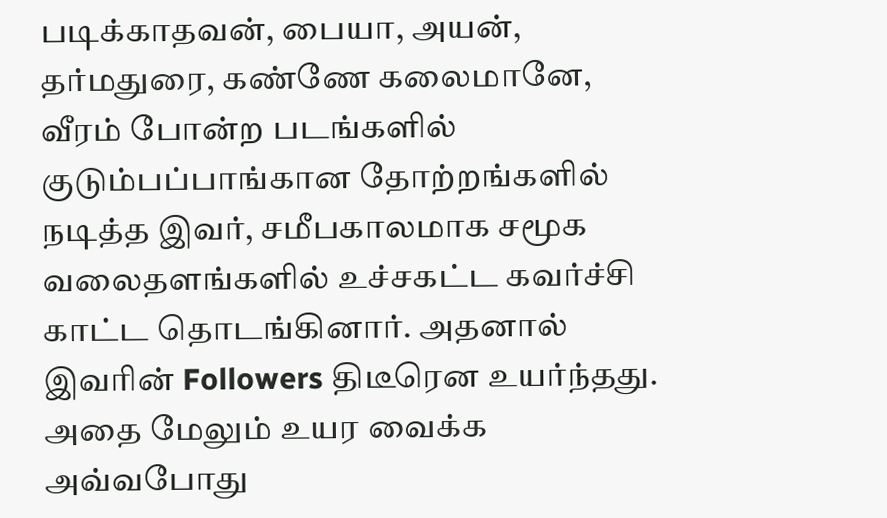படிக்காதவன், பையா, அயன், தர்மதுரை, கண்ணே கலைமானே, வீரம் போன்ற படங்களில் குடும்பப்பாங்கான தோற்றங்களில் நடித்த இவர், சமீபகாலமாக சமூக வலைதளங்களில் உச்சகட்ட கவர்ச்சி காட்ட தொடங்கினார். அதனால் இவரின் Followers திடீரென உயர்ந்தது.
அதை மேலும் உயர வைக்க அவ்வபோது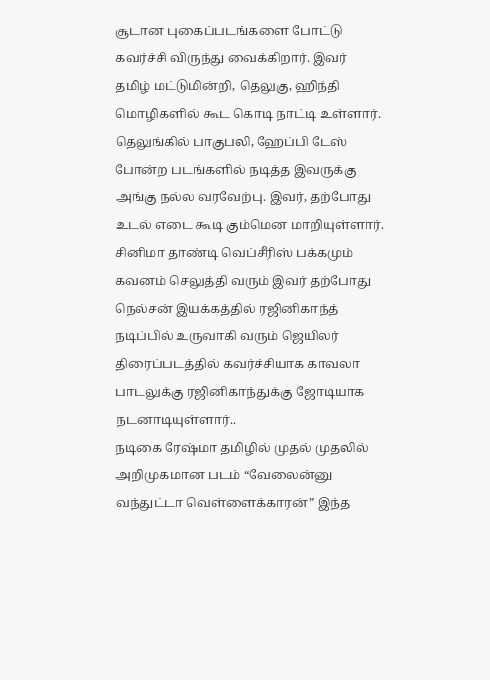சூடான புகைப்படங்களை போட்டு கவர்ச்சி விருந்து வைக்கிறார். இவர் தமிழ் மட்டுமின்றி, தெலுகு, ஹிந்தி மொழிகளில் கூட கொடி நாட்டி உள்ளார். தெலுங்கில் பாகுபலி, ஹேப்பி டேஸ் போன்ற படங்களில் நடித்த இவருக்கு அங்கு நல்ல வரவேற்பு. இவர், தற்போது உடல் எடை கூடி கும்மென மாறியுள்ளார்.
சினிமா தாண்டி வெப்சீரிஸ் பக்கமும் கவனம் செலுத்தி வரும் இவர் தற்போது நெல்சன் இயக்கத்தில் ரஜினிகாந்த் நடிப்பில் உருவாகி வரும் ஜெயிலர் திரைப்படத்தில் கவர்ச்சியாக காவலா பாடலுக்கு ரஜினிகாந்துக்கு ஜோடியாக நடனாடியுள்ளார்..
நடிகை ரேஷ்மா தமிழில் முதல் முதலில் அறிமுகமான படம் “வேலைன்னு வந்துட்டா வெள்ளைக்காரன்” இந்த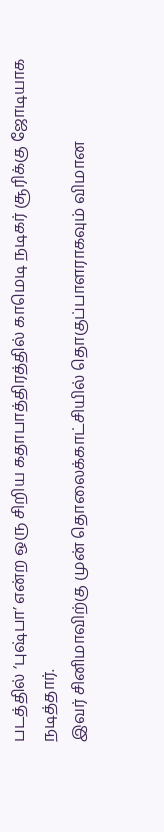படத்தில் ‘புஷ்பா’ என்ற ஒரு சிறிய கதாபாத்திரத்தில் காமெடி நடிகர் சூரிக்கு ஜோடியாக நடித்தார்.
இவர் சினிமாவிற்கு முன் தொலைக்காட்சியில் தொகுப்பாளராகவும் விமான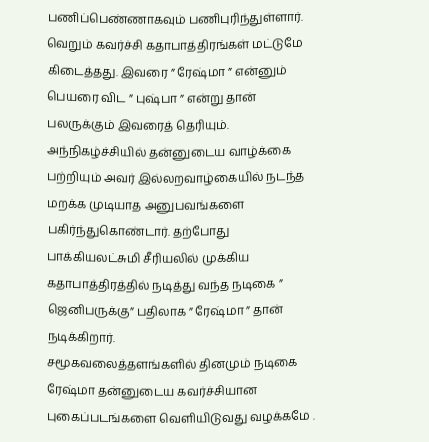பணிப்பெண்ணாகவும் பணிபுரிந்துள்ளார். வெறும் கவர்ச்சி கதாபாத்திரங்கள் மட்டுமே கிடைத்தது. இவரை ” ரேஷ்மா ” என்னும் பெயரை விட ” புஷ்பா ” என்று தான் பலருக்கும் இவரைத் தெரியும்.
அந்நிகழ்ச்சியில் தன்னுடைய வாழ்க்கை பற்றியும் அவர் இல்லறவாழ்கையில் நடந்த மறக்க முடியாத அனுபவங்களை பகிர்ந்துகொண்டார். தற்போது பாக்கியலட்சுமி சீரியலில் முக்கிய கதாபாத்திரத்தில் நடித்து வந்த நடிகை ” ஜெனிபருக்கு” பதிலாக ” ரேஷ்மா ” தான் நடிக்கிறார்.
சமூகவலைத்தளங்களில் தினமும் நடிகை ரேஷ்மா தன்னுடைய கவர்ச்சியான புகைப்படங்களை வெளியிடுவது வழக்கமே .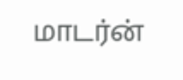மாடர்ன்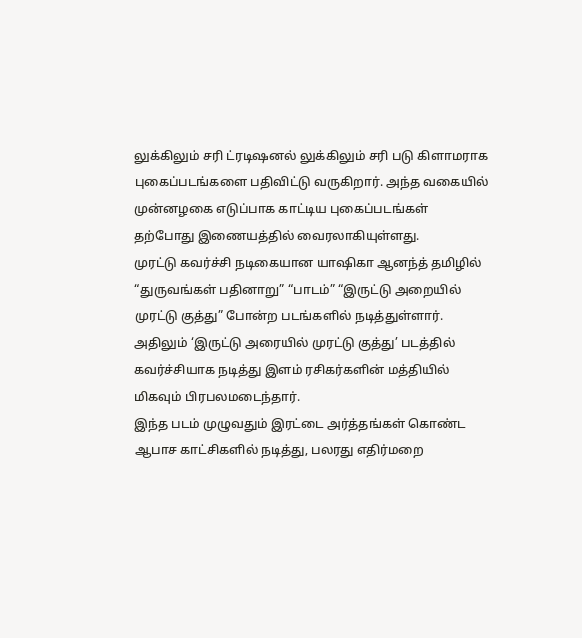லுக்கிலும் சரி ட்ரடிஷனல் லுக்கிலும் சரி படு கிளாமராக புகைப்படங்களை பதிவிட்டு வருகிறார். அந்த வகையில் முன்னழகை எடுப்பாக காட்டிய புகைப்படங்கள் தற்போது இணையத்தில் வைரலாகியுள்ளது.
முரட்டு கவர்ச்சி நடிகையான யாஷிகா ஆனந்த் தமிழில் “துருவங்கள் பதினாறு” “பாடம்” “இருட்டு அறையில் முரட்டு குத்து” போன்ற படங்களில் நடித்துள்ளார். அதிலும் ‘இருட்டு அரையில் முரட்டு குத்து’ படத்தில் கவர்ச்சியாக நடித்து இளம் ரசிகர்களின் மத்தியில் மிகவும் பிரபலமடைந்தார்.
இந்த படம் முழுவதும் இரட்டை அர்த்தங்கள் கொண்ட ஆபாச காட்சிகளில் நடித்து, பலரது எதிர்மறை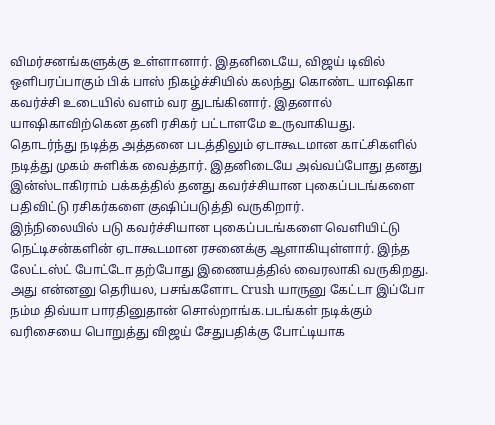விமர்சனங்களுக்கு உள்ளானார். இதனிடையே, விஜய் டிவில் ஒளிபரப்பாகும் பிக் பாஸ் நிகழ்ச்சியில் கலந்து கொண்ட யாஷிகா கவர்ச்சி உடையில் வளம் வர துடங்கினார். இதனால் யாஷிகாவிற்கென தனி ரசிகர் பட்டாளமே உருவாகியது.
தொடர்ந்து நடித்த அத்தனை படத்திலும் ஏடாகூடமான காட்சிகளில் நடித்து முகம் சுளிக்க வைத்தார். இதனிடையே அவ்வப்போது தனது இன்ஸ்டாகிராம் பக்கத்தில் தனது கவர்ச்சியான புகைப்படங்களை பதிவிட்டு ரசிகர்களை குஷிப்படுத்தி வருகிறார்.
இந்நிலையில் படு கவர்ச்சியான புகைப்படங்களை வெளியிட்டு நெட்டிசன்களின் ஏடாகூடமான ரசனைக்கு ஆளாகியுள்ளார். இந்த லேட்டஸ்ட் போட்டோ தற்போது இணையத்தில் வைரலாகி வருகிறது.
அது என்னனு தெரியல, பசங்களோட Crush யாருனு கேட்டா இப்போ நம்ம திவ்யா பாரதினுதான் சொல்றாங்க.படங்கள் நடிக்கும் வரிசையை பொறுத்து விஜய் சேதுபதிக்கு போட்டியாக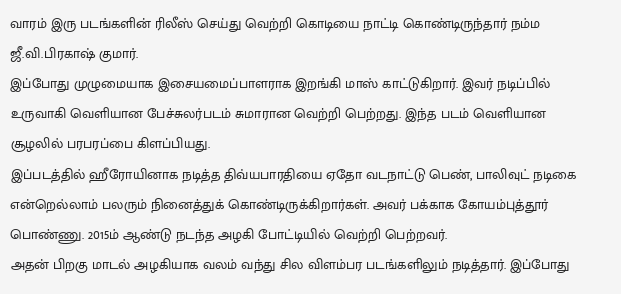வாரம் இரு படங்களின் ரிலீஸ் செய்து வெற்றி கொடியை நாட்டி கொண்டிருந்தார் நம்ம ஜீ.வி.பிரகாஷ் குமார்.
இப்போது முழுமையாக இசையமைப்பாளராக இறங்கி மாஸ் காட்டுகிறார். இவர் நடிப்பில் உருவாகி வெளியான பேச்சுலர்படம் சுமாரான வெற்றி பெற்றது. இந்த படம் வெளியான சூழலில் பரபரப்பை கிளப்பியது.
இப்படத்தில் ஹீரோயினாக நடித்த திவ்யபாரதியை ஏதோ வடநாட்டு பெண், பாலிவுட் நடிகை என்றெல்லாம் பலரும் நினைத்துக் கொண்டிருக்கிறார்கள். அவர் பக்காக கோயம்புத்தூர் பொண்ணு. 2015ம் ஆண்டு நடந்த அழகி போட்டியில் வெற்றி பெற்றவர்.
அதன் பிறகு மாடல் அழகியாக வலம் வந்து சில விளம்பர படங்களிலும் நடித்தார். இப்போது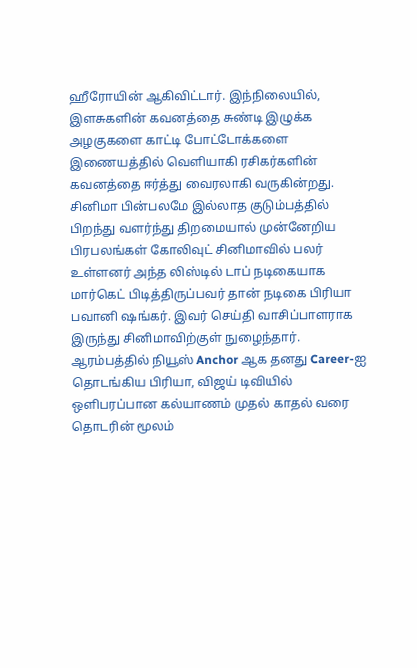ஹீரோயின் ஆகிவிட்டார். இந்நிலையில், இளசுகளின் கவனத்தை சுண்டி இழுக்க அழகுகளை காட்டி போட்டோக்களை இணையத்தில் வெளியாகி ரசிகர்களின் கவனத்தை ஈர்த்து வைரலாகி வருகின்றது.
சினிமா பின்பலமே இல்லாத குடும்பத்தில் பிறந்து வளர்ந்து திறமையால் முன்னேறிய பிரபலங்கள் கோலிவுட் சினிமாவில் பலர் உள்ளனர் அந்த லிஸ்டில் டாப் நடிகையாக மார்கெட் பிடித்திருப்பவர் தான் நடிகை பிரியா பவானி ஷங்கர். இவர் செய்தி வாசிப்பாளராக இருந்து சினிமாவிற்குள் நுழைந்தார்.
ஆரம்பத்தில் நியூஸ் Anchor ஆக தனது Career-ஐ தொடங்கிய பிரியா, விஜய் டிவியில் ஒளிபரப்பான கல்யாணம் முதல் காதல் வரை தொடரின் மூலம்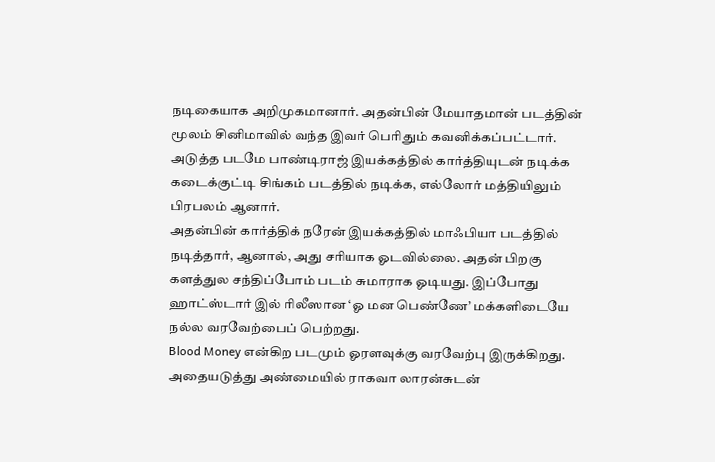நடிகையாக அறிமுகமானார். அதன்பின் மேயாதமான் படத்தின் மூலம் சினிமாவில் வந்த இவர் பெரிதும் கவனிக்கப்பட்டார். அடுத்த படமே பாண்டிராஜ் இயக்கத்தில் கார்த்தியுடன் நடிக்க கடைக்குட்டி சிங்கம் படத்தில் நடிக்க, எல்லோர் மத்தியிலும் பிரபலம் ஆனார்.
அதன்பின் கார்த்திக் நரேன் இயக்கத்தில் மாஃபியா படத்தில் நடித்தார், ஆனால், அது சரியாக ஓடவில்லை. அதன் பிறகு களத்துல சந்திப்போம் படம் சுமாராக ஓடியது. இப்போது ஹாட்ஸ்டார் இல் ரிலீஸான ‘ஓ மன பெண்ணே’ மக்களிடையே நல்ல வரவேற்பைப் பெற்றது.
Blood Money என்கிற படமும் ஓரளவுக்கு வரவேற்பு இருக்கிறது. அதையடுத்து அண்மையில் ராகவா லாரன்சுடன்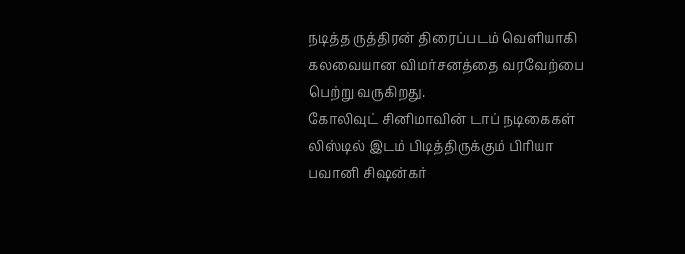நடித்த ருத்திரன் திரைப்படம் வெளியாகி கலவையான விமர்சனத்தை வரவேற்பை பெற்று வருகிறது.
கோலிவுட் சினிமாவின் டாப் நடிகைகள் லிஸ்டில் இடம் பிடித்திருக்கும் பிரியா பவானி சிஷன்கர்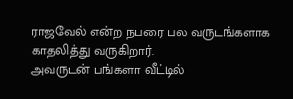ராஜவேல் என்ற நபரை பல வருடங்களாக காதலித்து வருகிறார்.
அவருடன் பங்களா வீட்டில்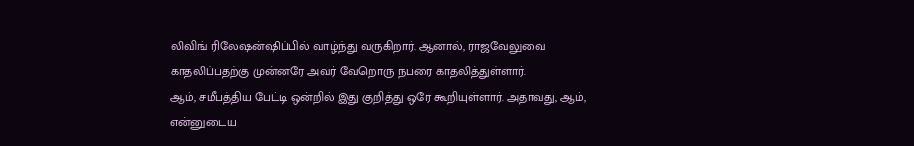லிவிங் ரிலேஷன்ஷிப்பில் வாழ்ந்து வருகிறார். ஆனால், ராஜவேலுவை காதலிப்பதற்கு முன்னரே அவர் வேறொரு நபரை காதலித்துள்ளார்.
ஆம், சமீபத்திய பேட்டி ஒன்றில் இது குறித்து ஒரே கூறியுள்ளார். அதாவது, ஆம், என்னுடைய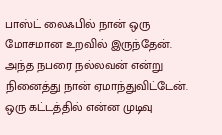பாஸ்ட் லைஃபில் நான் ஒரு மோசமான உறவில் இருந்தேன். அந்த நபரை நல்லவன் என்று நினைத்து நான் ஏமாந்துவிட்டேன். ஒரு கட்டத்தில் என்ன முடிவு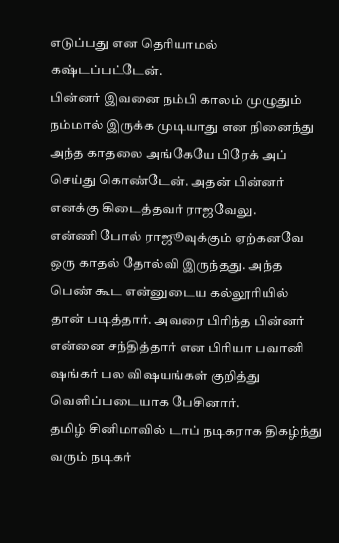எடுப்பது என தெரியாமல் கஷ்டப்பட்டேன்.
பின்னர் இவனை நம்பி காலம் முழுதும் நம்மால் இருக்க முடியாது என நினைந்து அந்த காதலை அங்கேயே பிரேக் அப் செய்து கொண்டேன். அதன் பின்னர் எனக்கு கிடைத்தவர் ராஜவேலு.
என்ணி போல் ராஜூவுக்கும் ஏற்கனவே ஒரு காதல் தோல்வி இருந்தது. அந்த பெண் கூட என்னுடைய கல்லூரியில் தான் படித்தார். அவரை பிரிந்த பின்னர் என்னை சந்தித்தார் என பிரியா பவானி ஷங்கர் பல விஷயங்கள் குறித்து வெளிப்படையாக பேசினார்.
தமிழ் சினிமாவில் டாப் நடிகராக திகழ்ந்து வரும் நடிகர்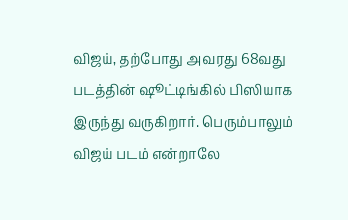விஜய், தற்போது அவரது 68வது படத்தின் ஷூட்டிங்கில் பிஸியாக இருந்து வருகிறார். பெரும்பாலும் விஜய் படம் என்றாலே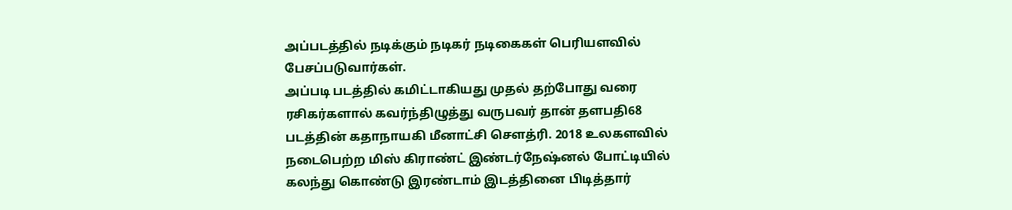அப்படத்தில் நடிக்கும் நடிகர் நடிகைகள் பெரியளவில் பேசப்படுவார்கள்.
அப்படி படத்தில் கமிட்டாகியது முதல் தற்போது வரை ரசிகர்களால் கவர்ந்திழுத்து வருபவர் தான் தளபதி68 படத்தின் கதாநாயகி மீனாட்சி செளத்ரி. 2018 உலகளவில் நடைபெற்ற மிஸ் கிராண்ட் இண்டர்நேஷ்னல் போட்டியில் கலந்து கொண்டு இரண்டாம் இடத்தினை பிடித்தார்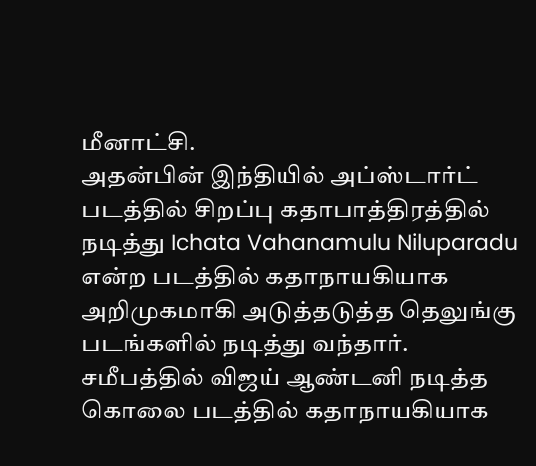மீனாட்சி.
அதன்பின் இந்தியில் அப்ஸ்டார்ட் படத்தில் சிறப்பு கதாபாத்திரத்தில் நடித்து Ichata Vahanamulu Niluparadu என்ற படத்தில் கதாநாயகியாக அறிமுகமாகி அடுத்தடுத்த தெலுங்கு படங்களில் நடித்து வந்தார்.
சமீபத்தில் விஜய் ஆண்டனி நடித்த கொலை படத்தில் கதாநாயகியாக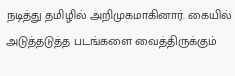நடித்து தமிழில் அறிமுகமாகினார். கையில் அடுத்தடுத்த படங்களை வைத்திருக்கும்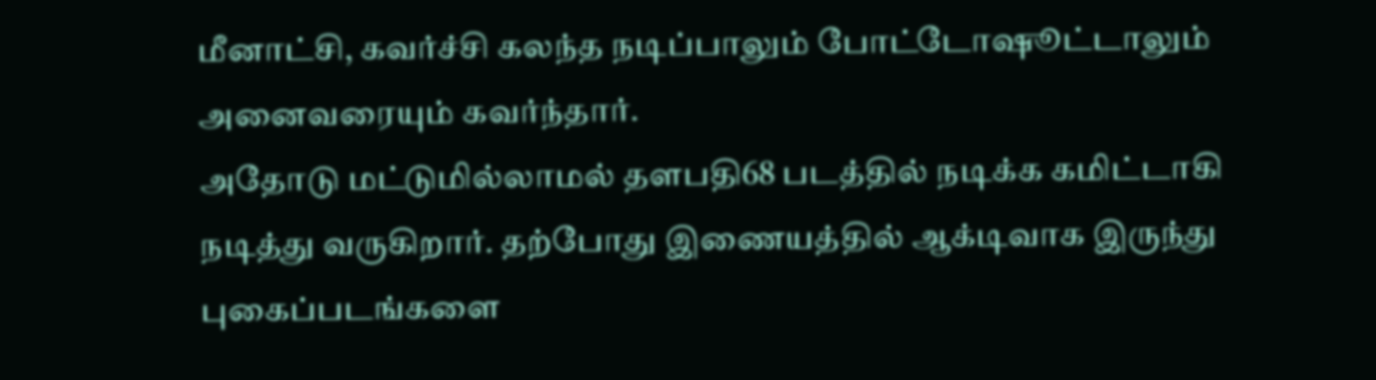மீனாட்சி, கவர்ச்சி கலந்த நடிப்பாலும் போட்டோஷூட்டாலும் அனைவரையும் கவர்ந்தார்.
அதோடு மட்டுமில்லாமல் தளபதி68 படத்தில் நடிக்க கமிட்டாகி நடித்து வருகிறார். தற்போது இணையத்தில் ஆக்டிவாக இருந்து புகைப்படங்களை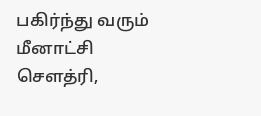பகிர்ந்து வரும் மீனாட்சி செளத்ரி,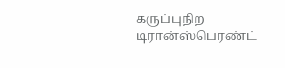கருப்புநிற டிரான்ஸ்பெரண்ட்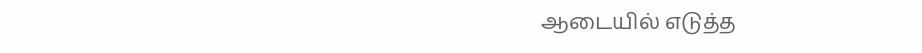ஆடையில் எடுத்த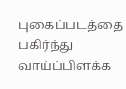புகைப்படத்தை பகிர்ந்து வாய்ப்பிளக்க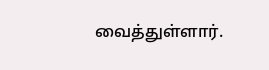வைத்துள்ளார்.